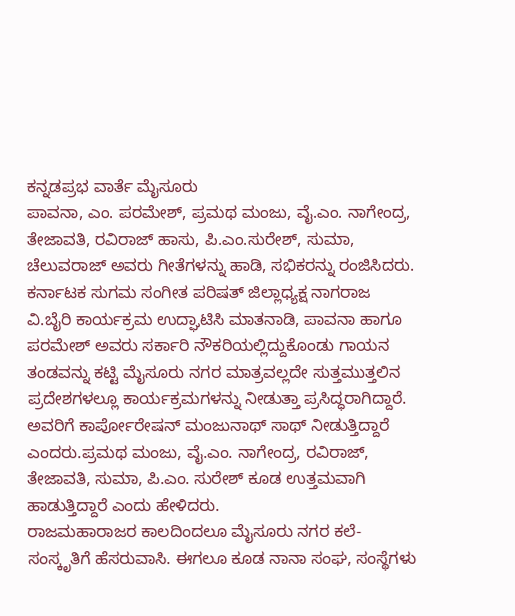ಕನ್ನಡಪ್ರಭ ವಾರ್ತೆ ಮೈಸೂರು
ಪಾವನಾ, ಎಂ. ಪರಮೇಶ್, ಪ್ರಮಥ ಮಂಜು, ವೈ.ಎಂ. ನಾಗೇಂದ್ರ, ತೇಜಾವತಿ, ರವಿರಾಜ್ ಹಾಸು, ಪಿ.ಎಂ.ಸುರೇಶ್, ಸುಮಾ, ಚೆಲುವರಾಜ್ ಅವರು ಗೀತೆಗಳನ್ನು ಹಾಡಿ, ಸಭಿಕರನ್ನು ರಂಜಿಸಿದರು.
ಕರ್ನಾಟಕ ಸುಗಮ ಸಂಗೀತ ಪರಿಷತ್ ಜಿಲ್ಲಾಧ್ಯಕ್ಷ ನಾಗರಾಜ ವಿ.ಬೈರಿ ಕಾರ್ಯಕ್ರಮ ಉದ್ಘಾಟಿಸಿ ಮಾತನಾಡಿ, ಪಾವನಾ ಹಾಗೂ ಪರಮೇಶ್ ಅವರು ಸರ್ಕಾರಿ ನೌಕರಿಯಲ್ಲಿದ್ದುಕೊಂಡು ಗಾಯನ ತಂಡವನ್ನು ಕಟ್ಟಿ ಮೈಸೂರು ನಗರ ಮಾತ್ರವಲ್ಲದೇ ಸುತ್ತಮುತ್ತಲಿನ ಪ್ರದೇಶಗಳಲ್ಲೂ ಕಾರ್ಯಕ್ರಮಗಳನ್ನು ನೀಡುತ್ತಾ ಪ್ರಸಿದ್ಧರಾಗಿದ್ದಾರೆ. ಅವರಿಗೆ ಕಾರ್ಪೋರೇಷನ್ ಮಂಜುನಾಥ್ ಸಾಥ್ ನೀಡುತ್ತಿದ್ದಾರೆ ಎಂದರು.ಪ್ರಮಥ ಮಂಜು, ವೈ.ಎಂ. ನಾಗೇಂದ್ರ, ರವಿರಾಜ್, ತೇಜಾವತಿ, ಸುಮಾ, ಪಿ.ಎಂ. ಸುರೇಶ್ ಕೂಡ ಉತ್ತಮವಾಗಿ ಹಾಡುತ್ತಿದ್ದಾರೆ ಎಂದು ಹೇಳಿದರು.
ರಾಜಮಹಾರಾಜರ ಕಾಲದಿಂದಲೂ ಮೈಸೂರು ನಗರ ಕಲೆ- ಸಂಸ್ಕೃತಿಗೆ ಹೆಸರುವಾಸಿ. ಈಗಲೂ ಕೂಡ ನಾನಾ ಸಂಘ, ಸಂಸ್ಥೆಗಳು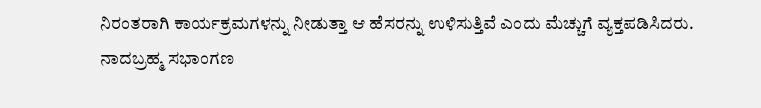ನಿರಂತರಾಗಿ ಕಾರ್ಯಕ್ರಮಗಳನ್ನು ನೀಡುತ್ತಾ ಆ ಹೆಸರನ್ನು ಉಳಿಸುತ್ತಿವೆ ಎಂದು ಮೆಚ್ಚುಗೆ ವ್ಯಕ್ತಪಡಿಸಿದರು.
ನಾದಬ್ರಹ್ಮ ಸಭಾಂಗಣ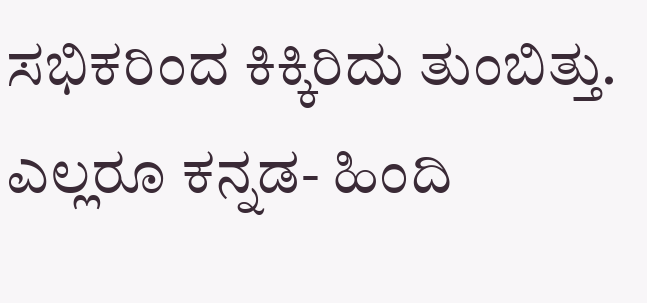ಸಭಿಕರಿಂದ ಕಿಕ್ಕಿರಿದು ತುಂಬಿತ್ತು. ಎಲ್ಲರೂ ಕನ್ನಡ- ಹಿಂದಿ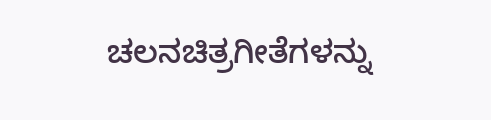ಚಲನಚಿತ್ರಗೀತೆಗಳನ್ನು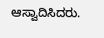ಆಸ್ವಾದಿಸಿದರು.